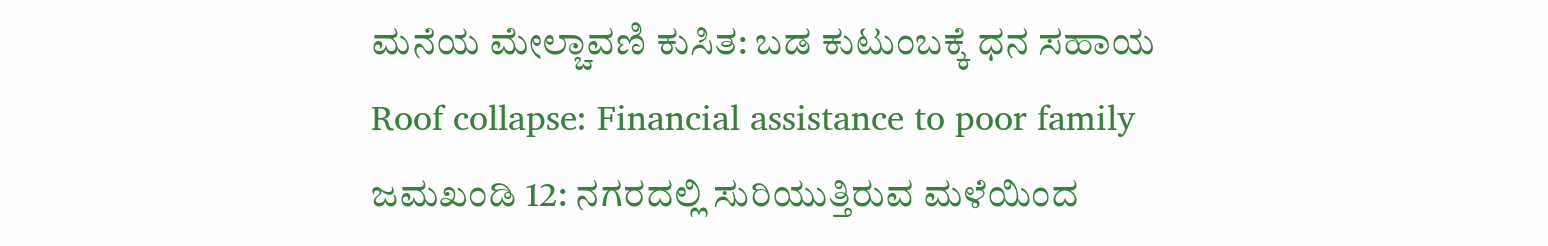ಮನೆಯ ಮೇಲ್ಚಾವಣಿ ಕುಸಿತ: ಬಡ ಕುಟುಂಬಕ್ಕೆ ಧನ ಸಹಾಯ
Roof collapse: Financial assistance to poor family
ಜಮಖಂಡಿ 12: ನಗರದಲ್ಲಿ ಸುರಿಯುತ್ತಿರುವ ಮಳೆಯಿಂದ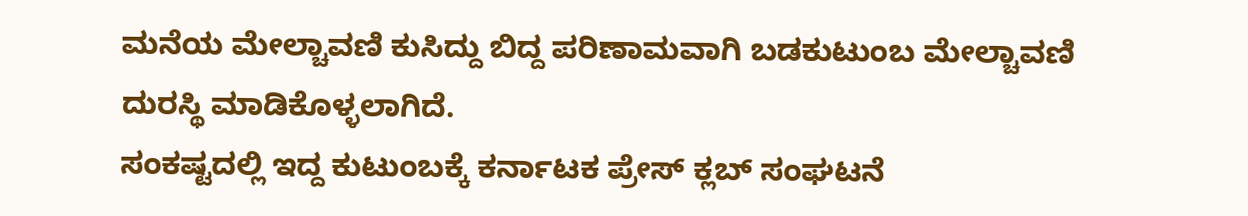ಮನೆಯ ಮೇಲ್ಚಾವಣಿ ಕುಸಿದ್ದು ಬಿದ್ದ ಪರಿಣಾಮವಾಗಿ ಬಡಕುಟುಂಬ ಮೇಲ್ಚಾವಣಿ ದುರಸ್ಥಿ ಮಾಡಿಕೊಳ್ಳಲಾಗಿದೆ.
ಸಂಕಷ್ಟದಲ್ಲಿ ಇದ್ದ ಕುಟುಂಬಕ್ಕೆ ಕರ್ನಾಟಕ ಪ್ರೇಸ್ ಕ್ಲಬ್ ಸಂಘಟನೆ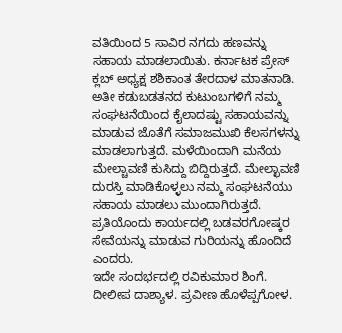ವತಿಯಿಂದ 5 ಸಾವಿರ ನಗದು ಹಣವನ್ನು ಸಹಾಯ ಮಾಡಲಾಯಿತು. ಕರ್ನಾಟಕ ಪ್ರೇಸ್ ಕ್ಲಬ್ ಅಧ್ಯಕ್ಷ ಶಶಿಕಾಂತ ತೇರದಾಳ ಮಾತನಾಡಿ. ಅತೀ ಕಡುಬಡತನದ ಕುಟುಂಬಗಳಿಗೆ ನಮ್ಮ ಸಂಘಟನೆಯಿಂದ ಕೈಲಾದಷ್ಟು ಸಹಾಯವನ್ನು ಮಾಡುವ ಜೊತೆಗೆ ಸಮಾಜಮುಖಿ ಕೆಲಸಗಳನ್ನು ಮಾಡಲಾಗುತ್ತದೆ. ಮಳೆಯಿಂದಾಗಿ ಮನೆಯ ಮೇಲ್ಚಾವಣಿ ಕುಸಿದ್ದು ಬಿದ್ದಿರುತ್ತದೆ. ಮೇಲ್ಛಾವಣಿ ದುರಸ್ತಿ ಮಾಡಿಕೊಳ್ಳಲು ನಮ್ಮ ಸಂಘಟನೆಯು ಸಹಾಯ ಮಾಡಲು ಮುಂದಾಗಿರುತ್ತದೆ. ಪ್ರತಿಯೊಂದು ಕಾರ್ಯದಲ್ಲಿ ಬಡವರಗೋಷ್ಕರ ಸೇವೆಯನ್ನು ಮಾಡುವ ಗುರಿಯನ್ನು ಹೊಂದಿದೆ ಎಂದರು.
ಇದೇ ಸಂದರ್ಭದಲ್ಲಿ ರವಿಕುಮಾರ ಶಿಂಗೆ. ದೀಲೀಪ ದಾಶ್ಯಾಳ. ಪ್ರವೀಣ ಹೊಳೆಪ್ಪಗೋಳ.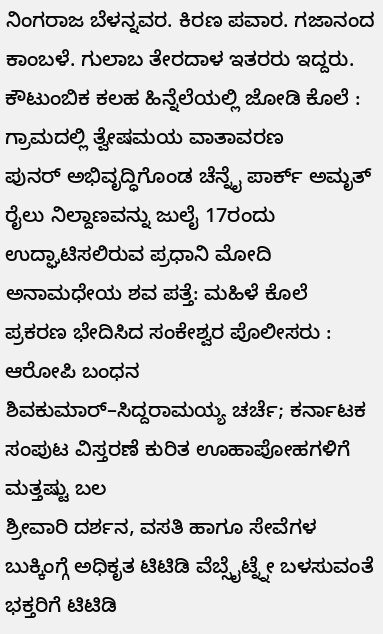ನಿಂಗರಾಜ ಬೆಳನ್ನವರ. ಕಿರಣ ಪವಾರ. ಗಜಾನಂದ ಕಾಂಬಳೆ. ಗುಲಾಬ ತೇರದಾಳ ಇತರರು ಇದ್ದರು.
ಕೌಟುಂಬಿಕ ಕಲಹ ಹಿನ್ನೆಲೆಯಲ್ಲಿ ಜೋಡಿ ಕೊಲೆ : ಗ್ರಾಮದಲ್ಲಿ ತ್ವೇಷಮಯ ವಾತಾವರಣ
ಪುನರ್ ಅಭಿವೃದ್ಧಿಗೊಂಡ ಚೆನ್ನೈ ಪಾರ್ಕ್ ಅಮೃತ್ ರೈಲು ನಿಲ್ದಾಣವನ್ನು ಜುಲೈ 17ರಂದು ಉದ್ಘಾಟಿಸಲಿರುವ ಪ್ರಧಾನಿ ಮೋದಿ
ಅನಾಮಧೇಯ ಶವ ಪತ್ತೆ: ಮಹಿಳೆ ಕೊಲೆ ಪ್ರಕರಣ ಭೇದಿಸಿದ ಸಂಕೇಶ್ವರ ಪೊಲೀಸರು : ಆರೋಪಿ ಬಂಧನ
ಶಿವಕುಮಾರ್–ಸಿದ್ದರಾಮಯ್ಯ ಚರ್ಚೆ; ಕರ್ನಾಟಕ ಸಂಪುಟ ವಿಸ್ತರಣೆ ಕುರಿತ ಊಹಾಪೋಹಗಳಿಗೆ ಮತ್ತಷ್ಟು ಬಲ
ಶ್ರೀವಾರಿ ದರ್ಶನ, ವಸತಿ ಹಾಗೂ ಸೇವೆಗಳ ಬುಕ್ಕಿಂಗ್ಗೆ ಅಧಿಕೃತ ಟಿಟಿಡಿ ವೆಬ್ಸೈಟ್ನ್ನೇ ಬಳಸುವಂತೆ ಭಕ್ತರಿಗೆ ಟಿಟಿಡಿ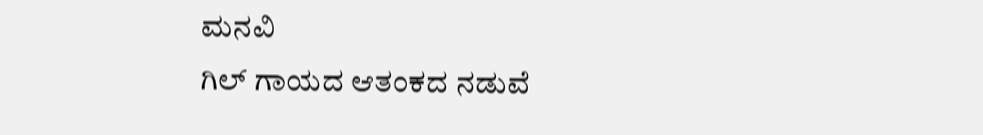ಮನವಿ
ಗಿಲ್ ಗಾಯದ ಆತಂಕದ ನಡುವೆ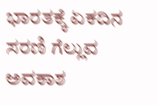ಭಾರತಕ್ಕೆ ಏಕದಿನ ಸರಣಿ ಗೆಲ್ಲುವ ಅವಕಾಶ